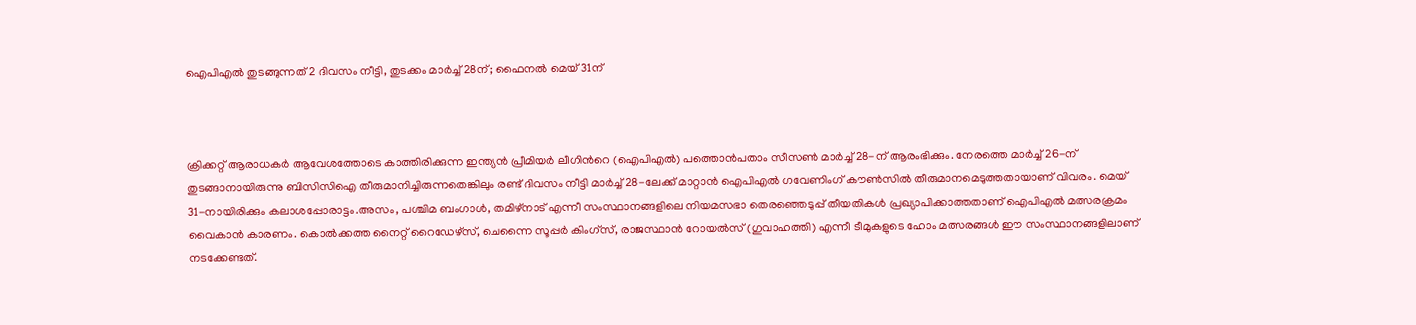ഐപിഎൽ തുടങ്ങുന്നത് 2 ദിവസം നീട്ടി, തുടക്കം മാർച്ച് 28ന്; ഫൈനൽ മെയ് 31ന്



ക്രിക്കറ്റ് ആരാധകർ ആവേശത്തോടെ കാത്തിരിക്കുന്ന ഇന്ത്യൻ പ്രീമിയർ ലീഗിന്‍റെ (ഐപിഎല്‍) പത്തൊൻപതാം സീസൺ മാർച്ച് 28-ന് ആരംഭിക്കും. നേരത്തെ മാർച്ച് 26-ന് തുടങ്ങാനായിരുന്നു ബിസിസിഐ തീരുമാനിച്ചിരുന്നതെങ്കിലും രണ്ട് ദിവസം നീട്ടി മാർച്ച് 28-ലേക്ക് മാറ്റാൻ ഐപിഎൽ ഗവേണിംഗ് കൗൺസിൽ തീരുമാനമെടുത്തതായാണ് വിവരം. മെയ് 31-നായിരിക്കും കലാശപ്പോരാട്ടം.അസം, പശ്ചിമ ബംഗാൾ, തമിഴ്‌നാട് എന്നീ സംസ്ഥാനങ്ങളിലെ നിയമസഭാ തെരഞ്ഞെടുപ്പ് തീയതികൾ പ്രഖ്യാപിക്കാത്തതാണ് ഐപിഎൽ മത്സരക്രമം വൈകാൻ കാരണം. കൊൽക്കത്ത നൈറ്റ് റൈഡേഴ്‌സ്, ചെന്നൈ സൂപ്പർ കിംഗ്‌സ്, രാജസ്ഥാൻ റോയൽസ് (ഗുവാഹത്തി) എന്നീ ടീമുകളുടെ ഹോം മത്സരങ്ങൾ ഈ സംസ്ഥാനങ്ങളിലാണ് നടക്കേണ്ടത്.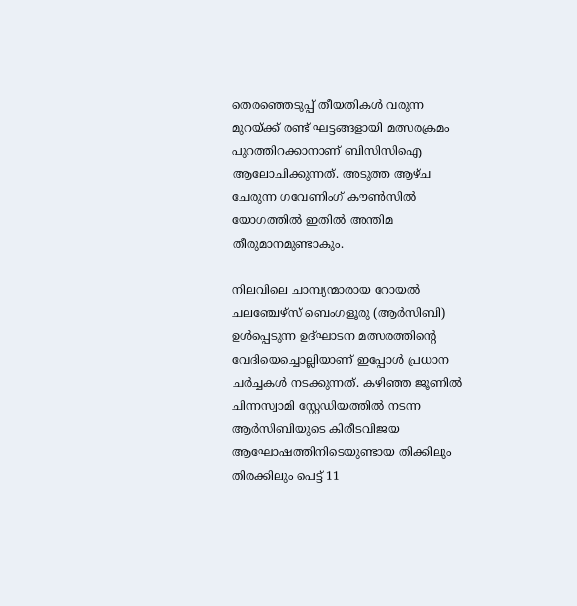തെരഞ്ഞെടുപ്പ് തീയതികൾ വരുന്ന മുറയ്ക്ക് രണ്ട് ഘട്ടങ്ങളായി മത്സരക്രമം പുറത്തിറക്കാനാണ് ബിസിസിഐ ആലോചിക്കുന്നത്. അടുത്ത ആഴ്ച ചേരുന്ന ഗവേണിംഗ് കൗൺസിൽ യോഗത്തിൽ ഇതിൽ അന്തിമ തീരുമാനമുണ്ടാകും.

നിലവിലെ ചാമ്പ്യന്മാരായ റോയൽ ചലഞ്ചേഴ്സ് ബെംഗളൂരു (ആര്‍സിബി) ഉൾപ്പെടുന്ന ഉദ്ഘാടന മത്സരത്തിന്‍റെ വേദിയെച്ചൊല്ലിയാണ് ഇപ്പോൾ പ്രധാന ചർച്ചകൾ നടക്കുന്നത്. കഴിഞ്ഞ ജൂണിൽ ചിന്നസ്വാമി സ്റ്റേഡിയത്തിൽ നടന്ന ആർസിബിയുടെ കിരീടവിജയ ആഘോഷത്തിനിടെയുണ്ടായ തിക്കിലും തിരക്കിലും പെട്ട് 11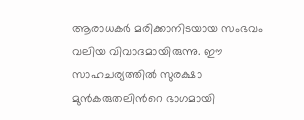ആരാധകർ മരിക്കാനിടയായ സംഭവം വലിയ വിവാദമായിരുന്നു. ഈ സാഹചര്യത്തിൽ സുരക്ഷാ മുൻകരുതലിന്‍റെ ഭാഗമായി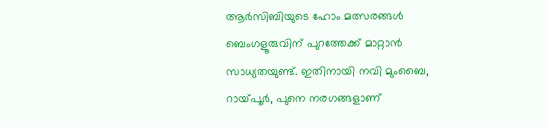ആർസിബിയുടെ ഹോം മത്സരങ്ങൾ ബെംഗളൂരുവിന് പുറത്തേക്ക് മാറ്റാൻ സാധ്യതയുണ്ട്. ഇതിനായി നവി മുംബൈ, റായ്‌പൂർ, പുനെ നരഗങ്ങളാണ്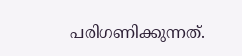പരിഗണിക്കുന്നത്.